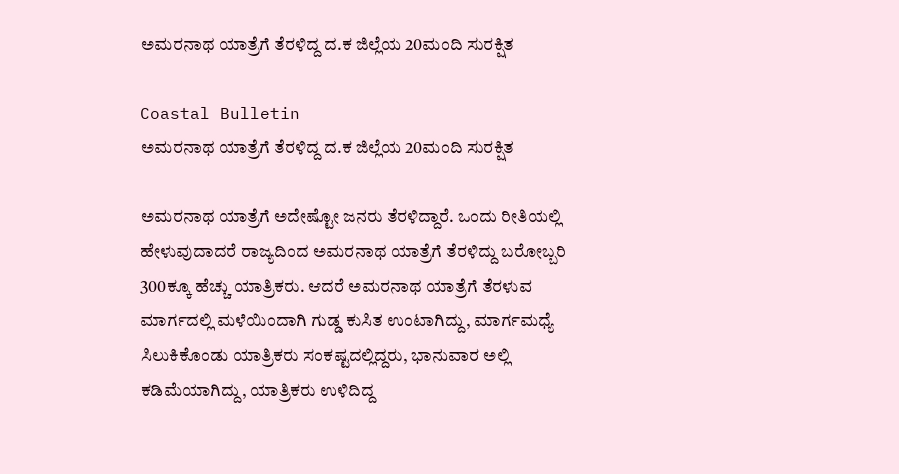ಅಮರನಾಥ ಯಾತ್ರೆಗೆ ತೆರಳಿದ್ದ ದ.ಕ ಜಿಲ್ಲೆಯ 20ಮಂದಿ ಸುರಕ್ಷಿತ

Coastal Bulletin
ಅಮರನಾಥ ಯಾತ್ರೆಗೆ ತೆರಳಿದ್ದ ದ.ಕ ಜಿಲ್ಲೆಯ 20ಮಂದಿ ಸುರಕ್ಷಿತ

ಅಮರನಾಥ ಯಾತ್ರೆಗೆ ಅದೇಷ್ಟೋ ಜನರು ತೆರಳಿದ್ದಾರೆ. ಒಂದು ರೀತಿಯಲ್ಲಿ ಹೇಳುವುದಾದರೆ ರಾಜ್ಯದಿಂದ ಅಮರನಾಥ ಯಾತ್ರೆಗೆ ತೆರಳಿದ್ದು ಬರೋಬ್ಬರಿ 300ಕ್ಕೂ ಹೆಚ್ಚು ಯಾತ್ರಿಕರು. ಆದರೆ ಅಮರನಾಥ ಯಾತ್ರೆಗೆ ತೆರಳುವ ಮಾರ್ಗದಲ್ಲಿ ಮಳೆಯಿಂದಾಗಿ ಗುಡ್ಡ ಕುಸಿತ ಉಂಟಾಗಿದ್ದು, ಮಾರ್ಗಮಧ್ಯೆ ಸಿಲುಕಿಕೊಂಡು ಯಾತ್ರಿಕರು ಸಂಕಷ್ಟದಲ್ಲಿದ್ದರು, ಭಾನುವಾರ ಅಲ್ಲಿ ಕಡಿಮೆಯಾಗಿದ್ದು, ಯಾತ್ರಿಕರು ಉಳಿದಿದ್ದ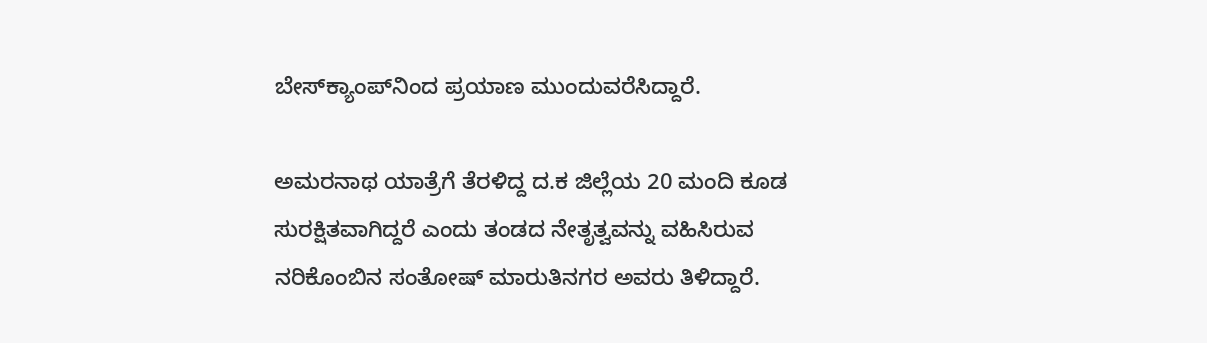ಬೇಸ್‌ಕ್ಯಾಂಪ್‌ನಿಂದ ಪ್ರಯಾಣ ಮುಂದುವರೆಸಿದ್ದಾರೆ.

ಅಮರನಾಥ ಯಾತ್ರೆಗೆ ತೆರಳಿದ್ದ ದ.ಕ ಜಿಲ್ಲೆಯ 20 ಮಂದಿ ಕೂಡ ಸುರಕ್ಷಿತವಾಗಿದ್ದರೆ ಎಂದು ತಂಡದ ನೇತೃತ್ವವನ್ನು ವಹಿಸಿರುವ ನರಿಕೊಂಬಿನ ಸಂತೋಷ್ ಮಾರುತಿನಗರ ಅವರು ತಿಳಿದ್ದಾರೆ.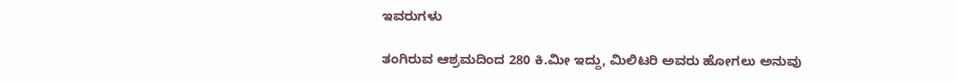ಇವರುಗಳು

ತಂಗಿರುವ ಆಶ್ರಮದಿಂದ 280 ಕಿ.ಮೀ ಇದ್ದು, ಮಿಲಿಟರಿ ಅವರು ಹೋಗಲು ಅನುವು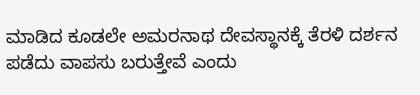ಮಾಡಿದ ಕೂಡಲೇ ಅಮರನಾಥ ದೇವಸ್ಥಾನಕ್ಕೆ ತೆರಳಿ ದರ್ಶನ ಪಡೆದು ವಾಪಸು ಬರುತ್ತೇವೆ ಎಂದು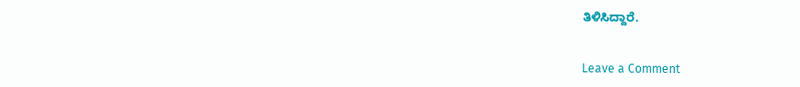ತಿಳಿಸಿದ್ದಾರೆ.


Leave a Comment